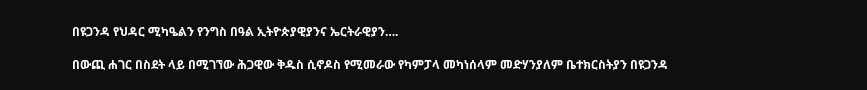በዩጋንዳ የህዳር ሚካዔልን የንግስ በዓል ኢትዮጵያዊያንና ኤርትራዊያን….

በውጪ ሐገር በስደት ላይ በሚገኘው ሕጋዊው ቅዱስ ሲኖዶስ የሚመራው የካምፓላ መካነሰላም መድሃንያለም ቤተክርስትያን በዩጋንዳ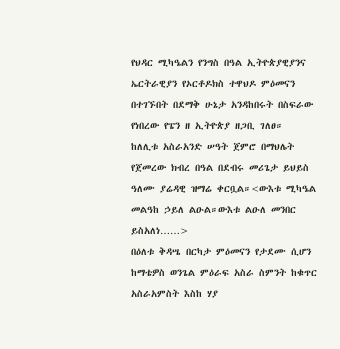የህዳር ሚካዔልን የንግስ በዓል ኢትዮጵያዊያንና ኤርትራዊያን የኦርቶዶክስ ተዋህዶ ምዕመናን በተገኙበት በደማቅ ሁኔታ አንዳከበሩት በስፍራው የነበረው የፔን ዘ ኢትዮጵያ ዘጋቢ ገለፀ።
ከለሊቱ አስራአንድ ሠዓት ጀምሮ በማህሌት የጀመረው ክብረ በዓል በደብሩ መሪጌታ ይህይስ ዓለሙ ያሬዳዊ ዝማሬ ቀርቧል።<ውእቱ ሚካዔል መልዓከ ኃይለ ልዑል።ውእቱ ልዑለ መንበር ይስአለነ……>
በዕለቱ ቅዳሤ በርካታ ምዕመናን የታደሙ ሲሆን ከማቴዎስ ወንጌል ምዕራፍ አስራ ስምንት ከቁጥር አስራአምስት እስከ ሃያ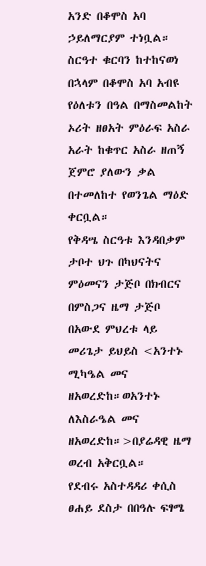አንድ በቆሞስ አባ ኃይለማርያም ተነቧል። ስርዓተ ቁርባን ከተከናወነ በኋላም በቆሞስ አባ አብዩ የዕለቱን በዓል በማስመልከት ኦሪት ዘፀአት ምዕራፍ አስራ አራት ከቁጥር አስራ ዘጠኝ ጀምሮ ያለውን ቃል በተመለከተ የወንጌል ማዕድ ቀርቧል።
የቅዳሤ ስርዓቱ እንዳበቃም ታቦተ ህጉ በካህናትና ምዕመናን ታጅቦ በክብርና በምስጋና ዜማ ታጅቦ በአውደ ምህረቱ ላይ መሪጌታ ይህይስ <አንተኑ ሚካዔል መና ዘአወረድከ።ወአንተኑ ለእስራዔል መና ዘአወረድከ።>በያሬዳዊ ዜማ ወረብ አቅርቧል።
የደብሩ አስተዳዳሪ ቀሲስ ፀሐይ ደስታ በበዓሉ ፍፃሜ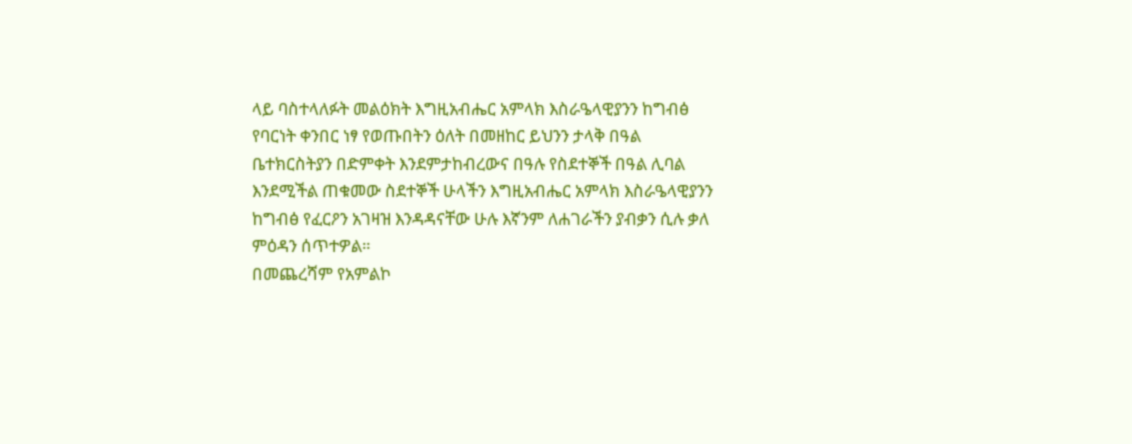ላይ ባስተላለፉት መልዕክት እግዚአብሔር አምላክ እስራዔላዊያንን ከግብፅ የባርነት ቀንበር ነፃ የወጡበትን ዕለት በመዘከር ይህንን ታላቅ በዓል ቤተክርስትያን በድምቀት እንደምታከብረውና በዓሉ የስደተኞች በዓል ሊባል እንደሚችል ጠቁመው ስደተኞች ሁላችን እግዚአብሔር አምላክ እስራዔላዊያንን ከግብፅ የፈርዖን አገዛዝ እንዳዳናቸው ሁሉ እኛንም ለሐገራችን ያብቃን ሲሉ ቃለ ምዕዳን ሰጥተዎል።
በመጨረሻም የአምልኮ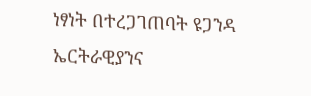ነፃነት በተረጋገጠባት ዩጋንዳ ኤርትራዊያንና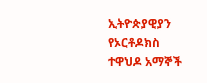ኢትዮጵያዊያን የኦርቶዶክስ ተዋህዶ አማኞች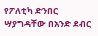የፖለቲካ ድንበር ሣያግዳቸው በአንድ ደብር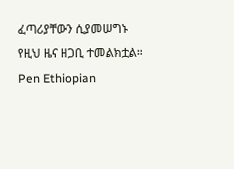ፈጣሪያቸውን ሲያመሠግኑ የዚህ ዜና ዘጋቢ ተመልክቷል።
Pen Ethiopian